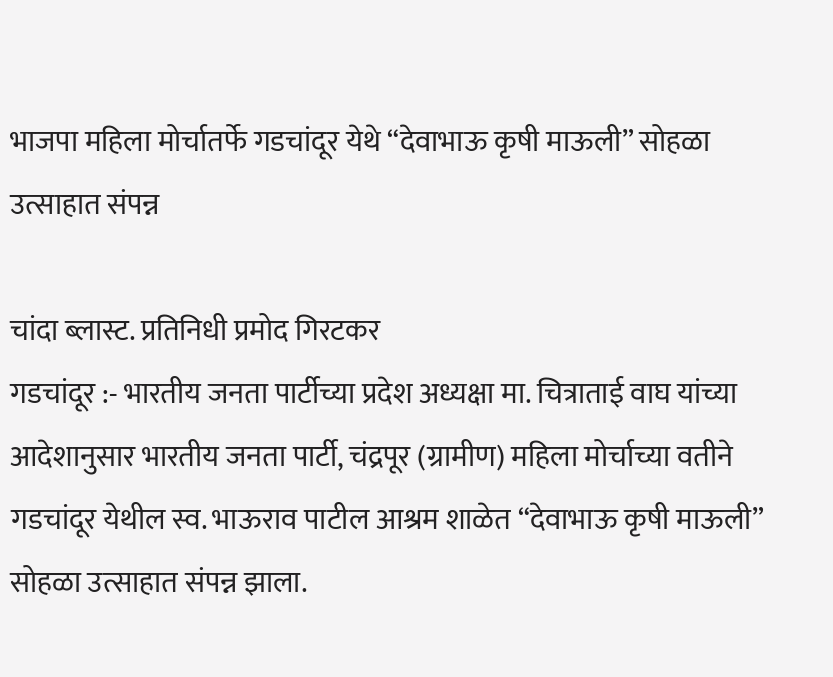भाजपा महिला मोर्चातर्फे गडचांदूर येथे “देवाभाऊ कृषी माऊली” सोहळा उत्साहात संपन्न

चांदा ब्लास्ट. प्रतिनिधी प्रमोद गिरटकर
गडचांदूर :- भारतीय जनता पार्टीच्या प्रदेश अध्यक्षा मा. चित्राताई वाघ यांच्या आदेशानुसार भारतीय जनता पार्टी, चंद्रपूर (ग्रामीण) महिला मोर्चाच्या वतीने गडचांदूर येथील स्व. भाऊराव पाटील आश्रम शाळेत “देवाभाऊ कृषी माऊली” सोहळा उत्साहात संपन्न झाला.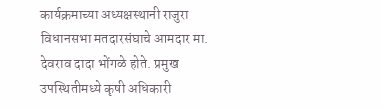कार्यक्रमाच्या अध्यक्षस्थानी राजुरा विधानसभा मतदारसंघाचे आमदार मा. देवराव दादा भोंगळे होते. प्रमुख उपस्थितीमध्ये कृषी अधिकारी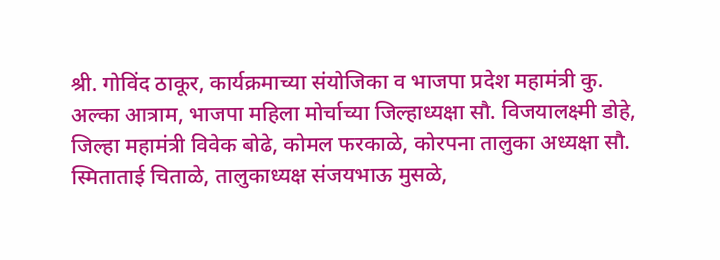श्री. गोविंद ठाकूर, कार्यक्रमाच्या संयोजिका व भाजपा प्रदेश महामंत्री कु. अल्का आत्राम, भाजपा महिला मोर्चाच्या जिल्हाध्यक्षा सौ. विजयालक्ष्मी डोहे, जिल्हा महामंत्री विवेक बोढे, कोमल फरकाळे, कोरपना तालुका अध्यक्षा सौ. स्मिताताई चिताळे, तालुकाध्यक्ष संजयभाऊ मुसळे,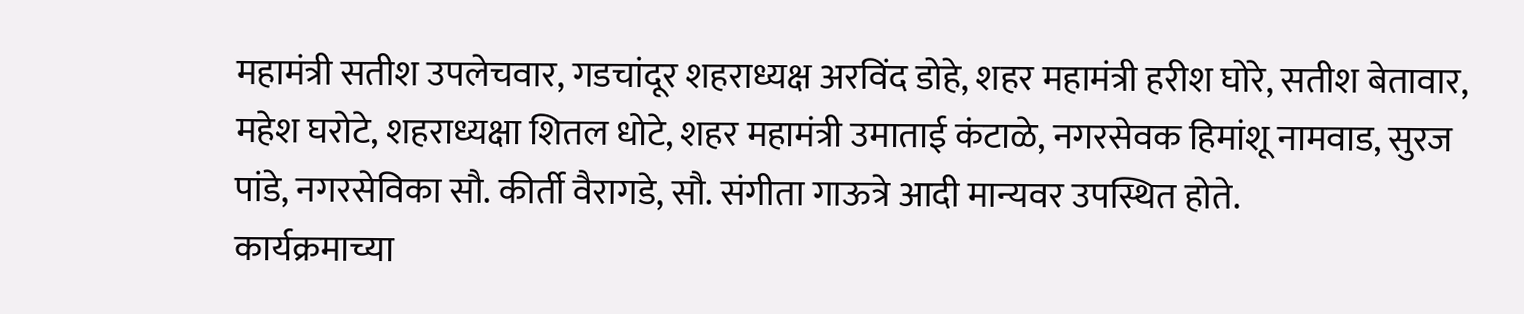महामंत्री सतीश उपलेचवार, गडचांदूर शहराध्यक्ष अरविंद डोहे, शहर महामंत्री हरीश घोरे, सतीश बेतावार, महेश घरोटे, शहराध्यक्षा शितल धोटे, शहर महामंत्री उमाताई कंटाळे, नगरसेवक हिमांशू नामवाड, सुरज पांडे, नगरसेविका सौ. कीर्ती वैरागडे, सौ. संगीता गाऊत्रे आदी मान्यवर उपस्थित होते.
कार्यक्रमाच्या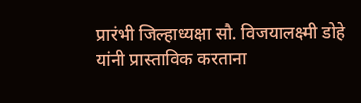प्रारंभी जिल्हाध्यक्षा सौ. विजयालक्ष्मी डोहे यांनी प्रास्ताविक करताना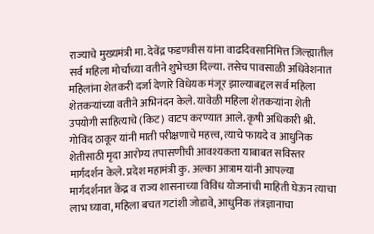राज्याचे मुख्यमंत्री मा. देवेंद्र फडणवीस यांना वाढदिवसानिमित्त जिल्ह्यातील सर्व महिला मोर्चाच्या वतीने शुभेच्छा दिल्या. तसेच पावसाळी अधिवेशनात महिलांना शेतकरी दर्जा देणारे विधेयक मंजूर झाल्याबद्दल सर्व महिला शेतकऱ्यांच्या वतीने अभिनंदन केले. यावेळी महिला शेतकऱ्यांना शेती उपयोगी साहित्याचे (किट) वाटप करण्यात आले. कृषी अधिकारी श्री. गोविंद ठाकूर यांनी माती परीक्षणाचे महत्त्व, त्याचे फायदे व आधुनिक शेतीसाठी मृदा आरोग्य तपासणीची आवश्यकता याबाबत सविस्तर मार्गदर्शन केले. प्रदेश महामंत्री कु. अल्का आत्राम यांनी आपल्या मार्गदर्शनात केंद्र व राज्य शासनाच्या विविध योजनांची माहिती घेऊन त्याचा लाभ घ्यावा, महिला बचत गटांशी जोडावे, आधुनिक तंत्रज्ञानाचा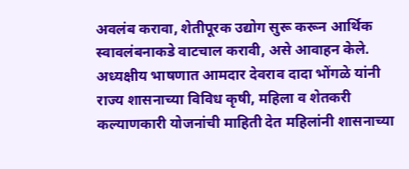अवलंब करावा, शेतीपूरक उद्योग सुरू करून आर्थिक स्वावलंबनाकडे वाटचाल करावी, असे आवाहन केले. अध्यक्षीय भाषणात आमदार देवराव दादा भोंगळे यांनी राज्य शासनाच्या विविध कृषी, महिला व शेतकरी कल्याणकारी योजनांची माहिती देत महिलांनी शासनाच्या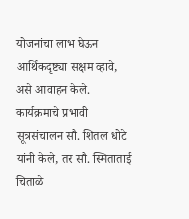योजनांचा लाभ घेऊन आर्थिकदृष्ट्या सक्षम व्हावे, असे आवाहन केले.
कार्यक्रमाचे प्रभावी सूत्रसंचालन सौ. शितल धोटे यांनी केले, तर सौ. स्मिताताई चिताळे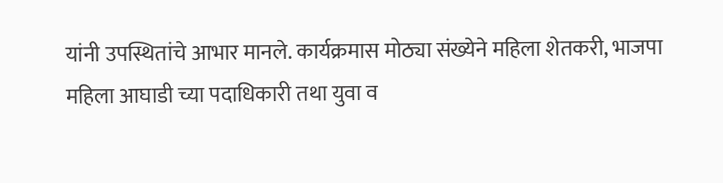यांनी उपस्थितांचे आभार मानले. कार्यक्रमास मोठ्या संख्येने महिला शेतकरी, भाजपा महिला आघाडी च्या पदाधिकारी तथा युवा व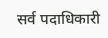सर्व पदाधिकारी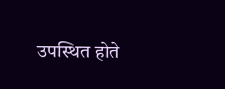उपस्थित होते